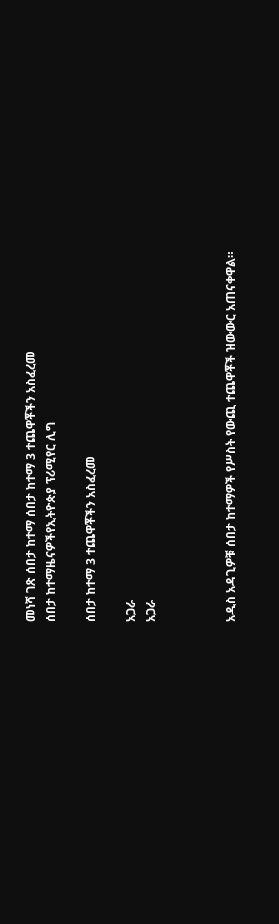መነሻ ገጽ ሰበታ ከተማ ሰበታ ከተማ 3 ተጨዋቾችን አስፈረመ
ሰበታ ከተማዜናዎችየኢትዮጵያ ፕሪሚየር ሊግ

ሰበታ ከተማ 3 ተጨዋቾችን አስፈረመ

አጋራ
አጋራ



አዲስ አዳጊዎቹ ሰበታ ከተማዎች የሥስት የውጪ ተጨዋቾች ዝውውር አጠናቀዋል።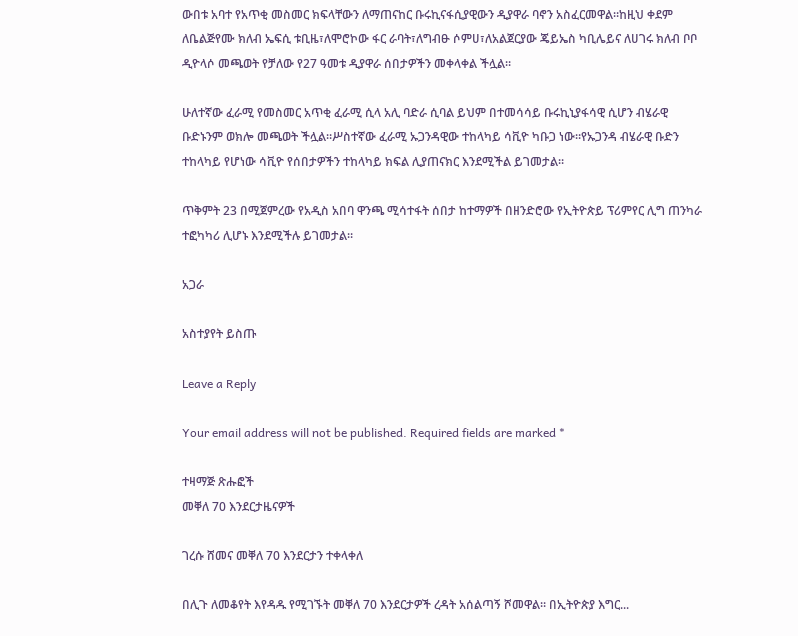ውበቱ አባተ የአጥቂ መስመር ክፍላቸውን ለማጠናከር ቡሩኪናፋሲያዊውን ዲያዋራ ባኖን አስፈርመዋል።ከዚህ ቀደም ለቤልጅየሙ ክለብ ኤፍሲ ቱቢዜ፣ለሞሮኮው ፋር ራባት፣ለግብፁ ሶምሀ፣ለአልጀርያው ጄይኤስ ካቢሌይና ለሀገሩ ክለብ ቦቦ ዲዮላሶ መጫወት የቻለው የ27 ዓመቱ ዲያዋራ ሰበታዎችን መቀላቀል ችሏል።

ሁለተኛው ፈራሚ የመስመር አጥቂ ፈራሚ ሲላ አሊ ባድራ ሲባል ይህም በተመሳሳይ ቡሩኪኒያፋሳዊ ሲሆን ብሄራዊ ቡድኑንም ወክሎ መጫወት ችሏል።ሥስተኛው ፈራሚ ኡጋንዳዊው ተከላካይ ሳቪዮ ካቡጋ ነው።የኡጋንዳ ብሄራዊ ቡድን ተከላካይ የሆነው ሳቪዮ የሰበታዎችን ተከላካይ ክፍል ሊያጠናክር እንደሚችል ይገመታል።

ጥቅምት 23 በሚጀምረው የአዲስ አበባ ዋንጫ ሚሳተፋት ሰበታ ከተማዎች በዘንድሮው የኢትዮጵይ ፕሪምየር ሊግ ጠንካራ ተፎካካሪ ሊሆኑ እንደሚችሉ ይገመታል።

አጋራ

አስተያየት ይስጡ

Leave a Reply

Your email address will not be published. Required fields are marked *

ተዛማጅ ጽሑፎች
መቐለ 70 እንደርታዜናዎች

ገረሱ ሸመና መቐለ 70 እንደርታን ተቀላቀለ

በሊጉ ለመቆየት እየዳዱ የሚገኙት መቐለ 70 እንደርታዎች ረዳት አሰልጣኝ ሾመዋል። በኢትዮጵያ እግር...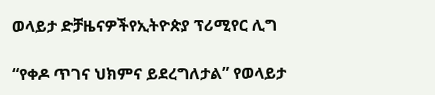ወላይታ ድቻዜናዎችየኢትዮጵያ ፕሪሚየር ሊግ

“የቀዶ ጥገና ህክምና ይደረግለታል” የወላይታ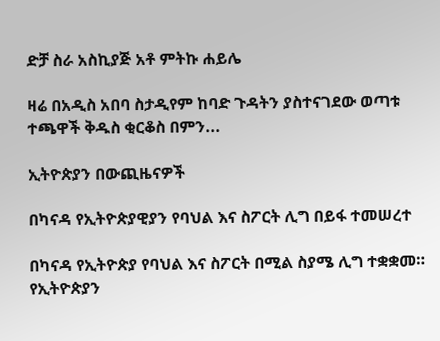ድቻ ስራ አስኪያጅ አቶ ምትኩ ሐይሌ

ዛሬ በአዲስ አበባ ስታዲየም ከባድ ጉዳትን ያስተናገደው ወጣቱ ተጫዋች ቅዱስ ቂርቆስ በምን...

ኢትዮጵያን በውጪዜናዎች

በካናዳ የኢትዮጵያዊያን የባህል እና ስፖርት ሊግ በይፋ ተመሠረተ

በካናዳ የኢትዮጵያ የባህል እና ስፖርት በሚል ስያሜ ሊግ ተቋቋመ። የኢትዮጵያን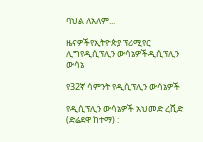ባህል ለአለም...

ዜናዎችየኢትዮጵያ ፕሪሚየር ሊግየዲሲፕሊን ውሳኔዎችዲሲፕሊን ውሳኔ

የ32ኛ ሳምንት የዲሲፕሊን ውሳኔዎች

የዲሲፕሊን ውሳኔዎች አህመድ ረሺድ (ድሬደዋ ከተማ) :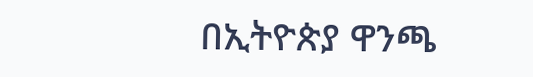በኢትዮጵያ ዋንጫ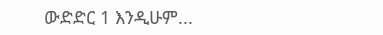ውድድር 1 እንዲሁም...